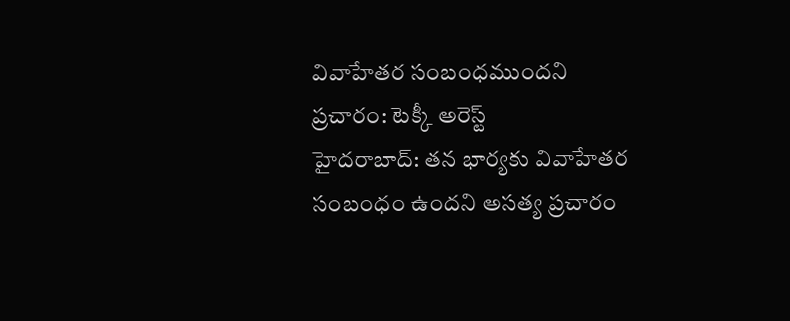వివాహేతర సంబంధముందని ప్రచారం: టెక్కీ అరెస్ట్
హైదరాబాద్: తన భార్యకు వివాహేతర సంబంధం ఉందని అసత్య ప్రచారం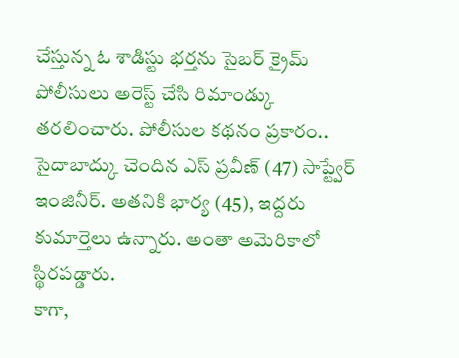చేస్తున్న ఓ శాడిస్టు భర్తను సైబర్ క్రైమ్ పోలీసులు అరెస్ట్ చేసి రిమాండ్కు తరలించారు. పోలీసుల కథనం ప్రకారం.. సైదాబాద్కు చెందిన ఎస్ ప్రవీణ్ (47) సాప్ట్వేర్ ఇంజినీర్. అతనికి భార్య (45), ఇద్దరు కుమార్తెలు ఉన్నారు. అంతా అమెరికాలో స్థిరపడ్డారు.
కాగా,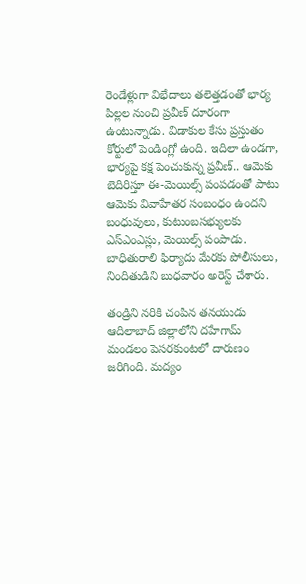రెండేళ్లుగా విభేదాలు తలెత్తడంతో భార్య పిల్లల నుంచి ప్రవీణ్ దూరంగా ఉంటున్నాడు. విడాకుల కేసు ప్రస్తుతం కోర్టులో పెండింగ్లో ఉంది. ఇదిలా ఉండగా, భార్యపై కక్ష పెంచుకున్న ప్రవీణ్.. ఆమెకు బెదిరిస్తూ ఈ-మెయిల్స్ పంపడంతో పాటు ఆమెకు వివాహేతర సంబంధం ఉందని బంధువులు, కుటుంబసభ్యులకు ఎస్ఎంఎస్లు, మెయిల్స్ పంపాడు. బాధితురాలి ఫిర్యాదు మేరకు పోలీసులు, నిందితుడిని బుధవారం అరెస్ట్ చేశారు.

తండ్రిని నరికి చంపిన తనయుడు
ఆదిలాబాద్ జిల్లాలోని దహేగామ్ మండలం పెసరకుంటలో దారుణం జరిగింది. మద్యం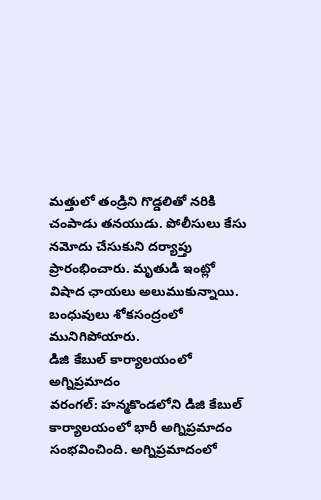మత్తులో తండ్రిని గొడ్డలితో నరికి చంపాడు తనయుడు. పోలీసులు కేసు నమోదు చేసుకుని దర్యాప్తు ప్రారంభించారు. మృతుడి ఇంట్లో విషాద ఛాయలు అలుముకున్నాయి. బంధువులు శోకసంద్రంలో మునిగిపోయారు.
డిజి కేబుల్ కార్యాలయంలో అగ్నిప్రమాదం
వరంగల్: హన్మకొండలోని డిజి కేబుల్ కార్యాలయంలో భారీ అగ్నిప్రమాదం సంభవించింది. అగ్నిప్రమాదంలో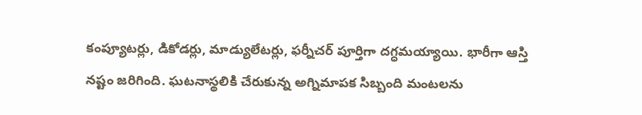కంప్యూటర్లు, డికోడర్లు, మాడ్యులేటర్లు, ఫర్నీచర్ పూర్తిగా దగ్ధమయ్యాయి. భారీగా ఆస్తి నష్టం జరిగింది. ఘటనాస్థలికి చేరుకున్న అగ్నిమాపక సిబ్బంది మంటలను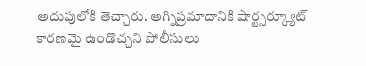అదుపులోకి తెచ్చారు. అగ్నిప్రమాదానికి షార్ట్సర్క్యూట్ కారణమై ఉండొచ్చని పోలీసులు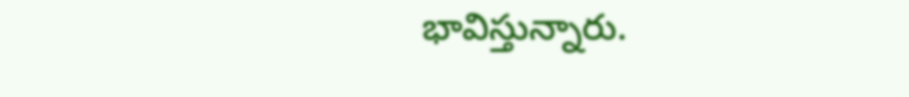భావిస్తున్నారు.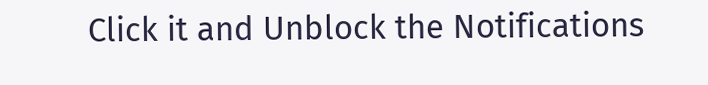Click it and Unblock the Notifications